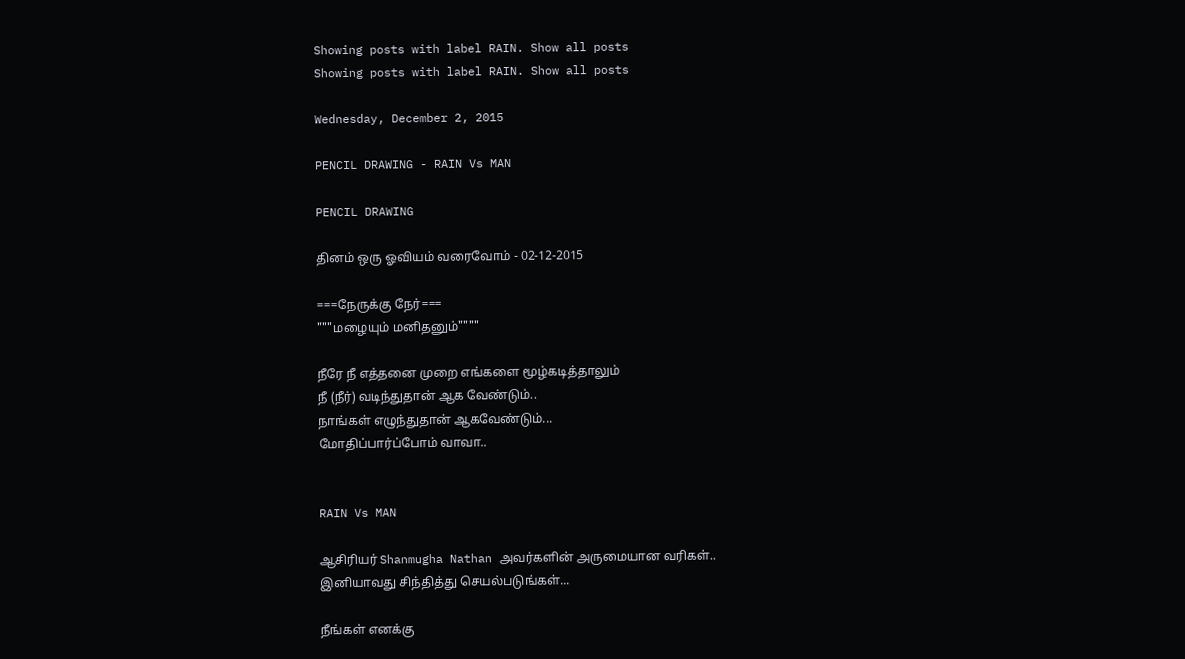Showing posts with label RAIN. Show all posts
Showing posts with label RAIN. Show all posts

Wednesday, December 2, 2015

PENCIL DRAWING - RAIN Vs MAN

PENCIL DRAWING

தினம் ஒரு ஓவியம் வரைவோம் - 02-12-2015

===நேருக்கு நேர்===
"""மழையும் மனிதனும்""""

நீரே நீ எத்தனை முறை எங்களை மூழ்கடித்தாலும்
நீ (நீர்) வடிந்துதான் ஆக வேண்டும்..
நாங்கள் எழுந்துதான் ஆகவேண்டும்...
மோதிப்பார்ப்போம் வாவா..


RAIN Vs MAN

ஆசிரியர் Shanmugha Nathan அவர்களின் அருமையான வரிகள்..
இனியாவது சிந்தித்து செயல்படுங்கள்...

நீங்கள் எனக்கு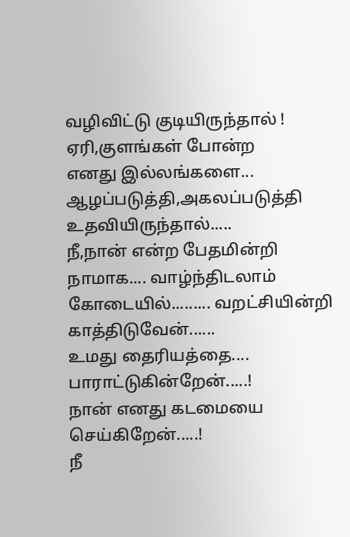வழிவிட்டு குடியிருந்தால் !
ஏரி,குளங்கள் போன்ற
எனது இல்லங்களை...
ஆழப்படுத்தி,அகலப்படுத்தி
உதவியிருந்தால்.....
நீ,நான் என்ற பேதமின்றி
நாமாக.... வாழ்ந்திடலாம்
கோடையில்......... வறட்சியின்றி காத்திடுவேன்......
உமது தைரியத்தை....
பாராட்டுகின்றேன்.....!
நான் எனது கடமையை
செய்கிறேன்.....!
நீ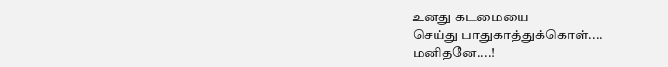உனது கடமையை
செய்து பாதுகாத்துக்கொள்....
மனிதனே....!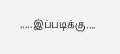.....இப்படிக்கு....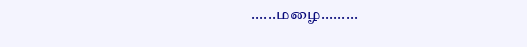......மழை.........